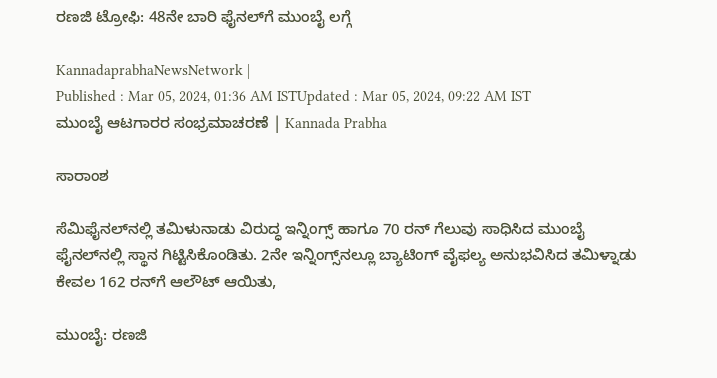ರಣಜಿ ಟ್ರೋಫಿ: 48ನೇ ಬಾರಿ ಫೈನಲ್‌ಗೆ ಮುಂಬೈ ಲಗ್ಗೆ

KannadaprabhaNewsNetwork |
Published : Mar 05, 2024, 01:36 AM ISTUpdated : Mar 05, 2024, 09:22 AM IST
ಮುಂಬೈ ಆಟಗಾರರ ಸಂಭ್ರಮಾಚರಣೆ | Kannada Prabha

ಸಾರಾಂಶ

ಸೆಮಿಫೈನಲ್‌ನಲ್ಲಿ ತಮಿಳುನಾಡು ವಿರುದ್ಧ ಇನ್ನಿಂಗ್ಸ್‌ ಹಾಗೂ 70 ರನ್‌ ಗೆಲುವು ಸಾಧಿಸಿದ ಮುಂಬೈ ಫೈನಲ್‌ನಲ್ಲಿ ಸ್ಥಾನ ಗಿಟ್ಟಿಸಿಕೊಂಡಿತು. 2ನೇ ಇನ್ನಿಂಗ್ಸ್‌ನಲ್ಲೂ ಬ್ಯಾಟಿಂಗ್‌ ವೈಫಲ್ಯ ಅನುಭವಿಸಿದ ತಮಿಳ್ನಾಡು ಕೇವಲ 162 ರನ್‌ಗೆ ಆಲೌಟ್‌ ಆಯಿತು,

ಮುಂಬೈ: ರಣಜಿ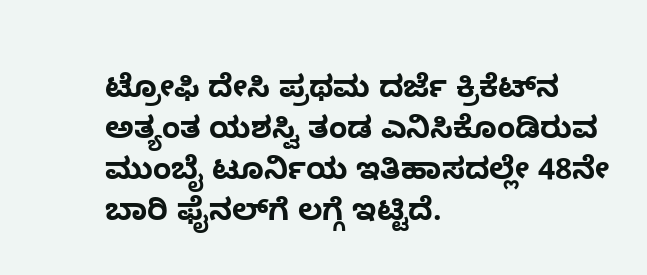ಟ್ರೋಫಿ ದೇಸಿ ಪ್ರಥಮ ದರ್ಜೆ ಕ್ರಿಕೆಟ್‌ನ ಅತ್ಯಂತ ಯಶಸ್ವಿ ತಂಡ ಎನಿಸಿಕೊಂಡಿರುವ ಮುಂಬೈ ಟೂರ್ನಿಯ ಇತಿಹಾಸದಲ್ಲೇ 48ನೇ ಬಾರಿ ಫೈನಲ್‌ಗೆ ಲಗ್ಗೆ ಇಟ್ಟಿದೆ.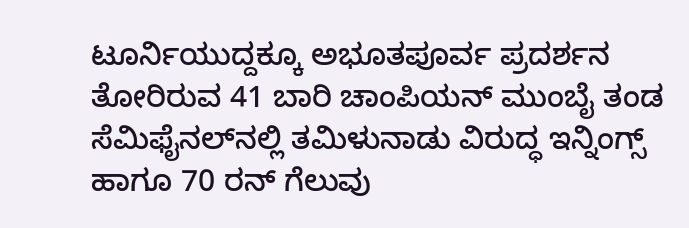ಟೂರ್ನಿಯುದ್ದಕ್ಕೂ ಅಭೂತಪೂರ್ವ ಪ್ರದರ್ಶನ ತೋರಿರುವ 41 ಬಾರಿ ಚಾಂಪಿಯನ್‌ ಮುಂಬೈ ತಂಡ ಸೆಮಿಫೈನಲ್‌ನಲ್ಲಿ ತಮಿಳುನಾಡು ವಿರುದ್ಧ ಇನ್ನಿಂಗ್ಸ್‌ ಹಾಗೂ 70 ರನ್‌ ಗೆಲುವು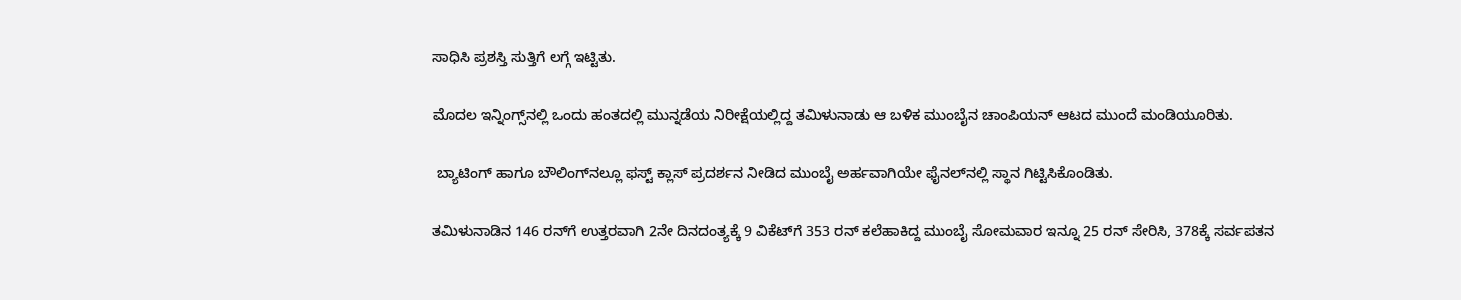ಸಾಧಿಸಿ ಪ್ರಶಸ್ತಿ ಸುತ್ತಿಗೆ ಲಗ್ಗೆ ಇಟ್ಟಿತು.

ಮೊದಲ ಇನ್ನಿಂಗ್ಸ್‌ನಲ್ಲಿ ಒಂದು ಹಂತದಲ್ಲಿ ಮುನ್ನಡೆಯ ನಿರೀಕ್ಷೆಯಲ್ಲಿದ್ದ ತಮಿಳುನಾಡು ಆ ಬಳಿಕ ಮುಂಬೈನ ಚಾಂಪಿಯನ್‌ ಆಟದ ಮುಂದೆ ಮಂಡಿಯೂರಿತು.

 ಬ್ಯಾಟಿಂಗ್‌ ಹಾಗೂ ಬೌಲಿಂಗ್‌ನಲ್ಲೂ ಫಸ್ಟ್‌ ಕ್ಲಾಸ್‌ ಪ್ರದರ್ಶನ ನೀಡಿದ ಮುಂಬೈ ಅರ್ಹವಾಗಿಯೇ ಫೈನಲ್‌ನಲ್ಲಿ ಸ್ಥಾನ ಗಿಟ್ಟಿಸಿಕೊಂಡಿತು.

ತಮಿಳುನಾಡಿನ 146 ರನ್‌ಗೆ ಉತ್ತರವಾಗಿ 2ನೇ ದಿನದಂತ್ಯಕ್ಕೆ 9 ವಿಕೆಟ್‌ಗೆ 353 ರನ್ ಕಲೆಹಾಕಿದ್ದ ಮುಂಬೈ ಸೋಮವಾರ ಇನ್ನೂ 25 ರನ್‌ ಸೇರಿಸಿ, 378ಕ್ಕೆ ಸರ್ವಪತನ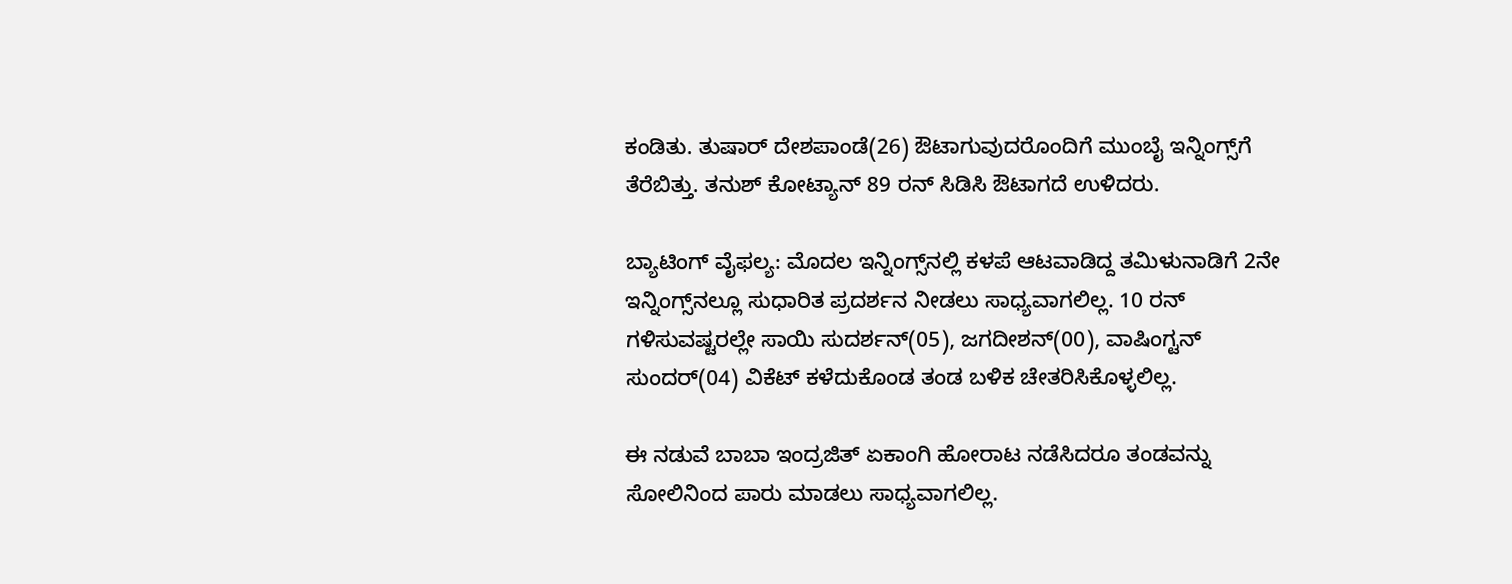ಕಂಡಿತು. ತುಷಾರ್‌ ದೇಶಪಾಂಡೆ(26) ಔಟಾಗುವುದರೊಂದಿಗೆ ಮುಂಬೈ ಇನ್ನಿಂಗ್ಸ್‌ಗೆ ತೆರೆಬಿತ್ತು. ತನುಶ್‌ ಕೋಟ್ಯಾನ್‌ 89 ರನ್‌ ಸಿಡಿಸಿ ಔಟಾಗದೆ ಉಳಿದರು.

ಬ್ಯಾಟಿಂಗ್‌ ವೈಫಲ್ಯ: ಮೊದಲ ಇನ್ನಿಂಗ್ಸ್‌ನಲ್ಲಿ ಕಳಪೆ ಆಟವಾಡಿದ್ದ ತಮಿಳುನಾಡಿಗೆ 2ನೇ ಇನ್ನಿಂಗ್ಸ್‌ನಲ್ಲೂ ಸುಧಾರಿತ ಪ್ರದರ್ಶನ ನೀಡಲು ಸಾಧ್ಯವಾಗಲಿಲ್ಲ. 10 ರನ್‌ ಗಳಿಸುವಷ್ಟರಲ್ಲೇ ಸಾಯಿ ಸುದರ್ಶನ್‌(05), ಜಗದೀಶನ್‌(00), ವಾಷಿಂಗ್ಟನ್‌ ಸುಂದರ್‌(04) ವಿಕೆಟ್‌ ಕಳೆದುಕೊಂಡ ತಂಡ ಬಳಿಕ ಚೇತರಿಸಿಕೊಳ್ಳಲಿಲ್ಲ.

ಈ ನಡುವೆ ಬಾಬಾ ಇಂದ್ರಜಿತ್‌ ಏಕಾಂಗಿ ಹೋರಾಟ ನಡೆಸಿದರೂ ತಂಡವನ್ನು ಸೋಲಿನಿಂದ ಪಾರು ಮಾಡಲು ಸಾಧ್ಯವಾಗಲಿಲ್ಲ.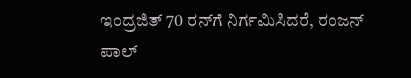ಇಂದ್ರಜಿತ್‌ 70 ರನ್‌ಗೆ ನಿರ್ಗಮಿಸಿದರೆ, ರಂಜನ್‌ ಪಾಲ್‌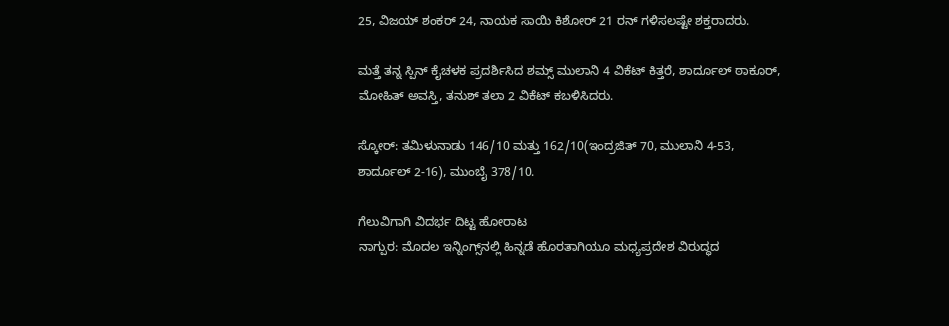25, ವಿಜಯ್‌ ಶಂಕರ್‌ 24, ನಾಯಕ ಸಾಯಿ ಕಿಶೋರ್‌ 21 ರನ್‌ ಗಳಿಸಲಷ್ಟೇ ಶಕ್ತರಾದರು.

ಮತ್ತೆ ತನ್ನ ಸ್ಪಿನ್‌ ಕೈಚಳಕ ಪ್ರದರ್ಶಿಸಿದ ಶಮ್ಸ್‌ ಮುಲಾನಿ 4 ವಿಕೆಟ್‌ ಕಿತ್ತರೆ, ಶಾರ್ದೂಲ್‌ ಠಾಕೂರ್‌, ಮೋಹಿತ್‌ ಅವಸ್ತಿ, ತನುಶ್ ತಲಾ 2 ವಿಕೆಟ್‌ ಕಬಳಿಸಿದರು.

ಸ್ಕೋರ್‌: ತಮಿಳುನಾಡು 146/10 ಮತ್ತು 162/10(ಇಂದ್ರಜಿತ್‌ 70, ಮುಲಾನಿ 4-53, ಶಾರ್ದೂಲ್‌ 2-16), ಮುಂಬೈ 378/10.

ಗೆಲುವಿಗಾಗಿ ವಿದರ್ಭ ದಿಟ್ಟ ಹೋರಾಟ
ನಾಗ್ಪುರ: ಮೊದಲ ಇನ್ನಿಂಗ್ಸ್‌ನಲ್ಲಿ ಹಿನ್ನಡೆ ಹೊರತಾಗಿಯೂ ಮಧ್ಯಪ್ರದೇಶ ವಿರುದ್ಧದ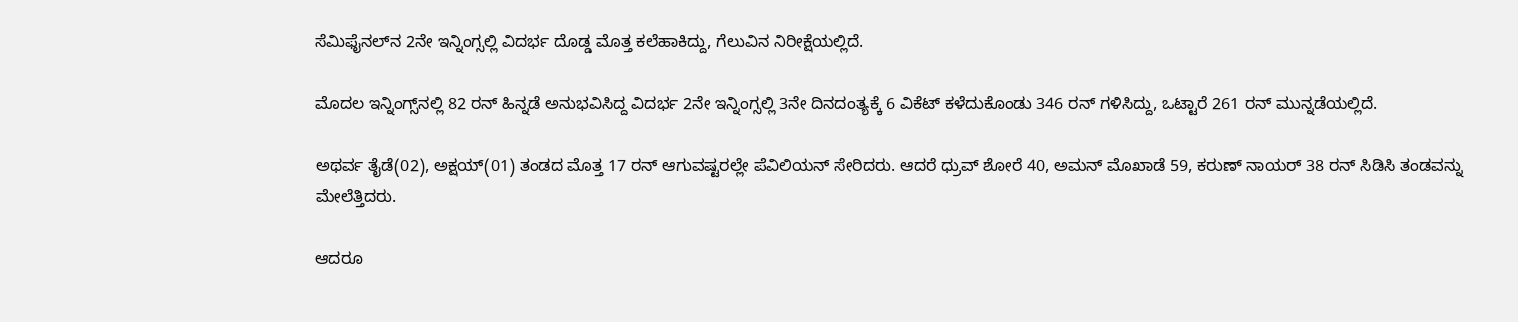ಸೆಮಿಫೈನಲ್‌ನ 2ನೇ ಇನ್ನಿಂಗ್ಸಲ್ಲಿ ವಿದರ್ಭ ದೊಡ್ಡ ಮೊತ್ತ ಕಲೆಹಾಕಿದ್ದು, ಗೆಲುವಿನ ನಿರೀಕ್ಷೆಯಲ್ಲಿದೆ.

ಮೊದಲ ಇನ್ನಿಂಗ್ಸ್‌ನಲ್ಲಿ 82 ರನ್‌ ಹಿನ್ನಡೆ ಅನುಭವಿಸಿದ್ದ ವಿದರ್ಭ 2ನೇ ಇನ್ನಿಂಗ್ಸಲ್ಲಿ 3ನೇ ದಿನದಂತ್ಯಕ್ಕೆ 6 ವಿಕೆಟ್‌ ಕಳೆದುಕೊಂಡು 346 ರನ್‌ ಗಳಿಸಿದ್ದು, ಒಟ್ಟಾರೆ 261 ರನ್‌ ಮುನ್ನಡೆಯಲ್ಲಿದೆ.

ಅಥರ್ವ ತೈಡೆ(02), ಅಕ್ಷಯ್‌(01) ತಂಡದ ಮೊತ್ತ 17 ರನ್‌ ಆಗುವಷ್ಟರಲ್ಲೇ ಪೆವಿಲಿಯನ್‌ ಸೇರಿದರು. ಆದರೆ ಧ್ರುವ್‌ ಶೋರೆ 40, ಅಮನ್‌ ಮೊಖಾಡೆ 59, ಕರುಣ್‌ ನಾಯರ್ 38 ರನ್‌ ಸಿಡಿಸಿ ತಂಡವನ್ನು ಮೇಲೆತ್ತಿದರು.

ಆದರೂ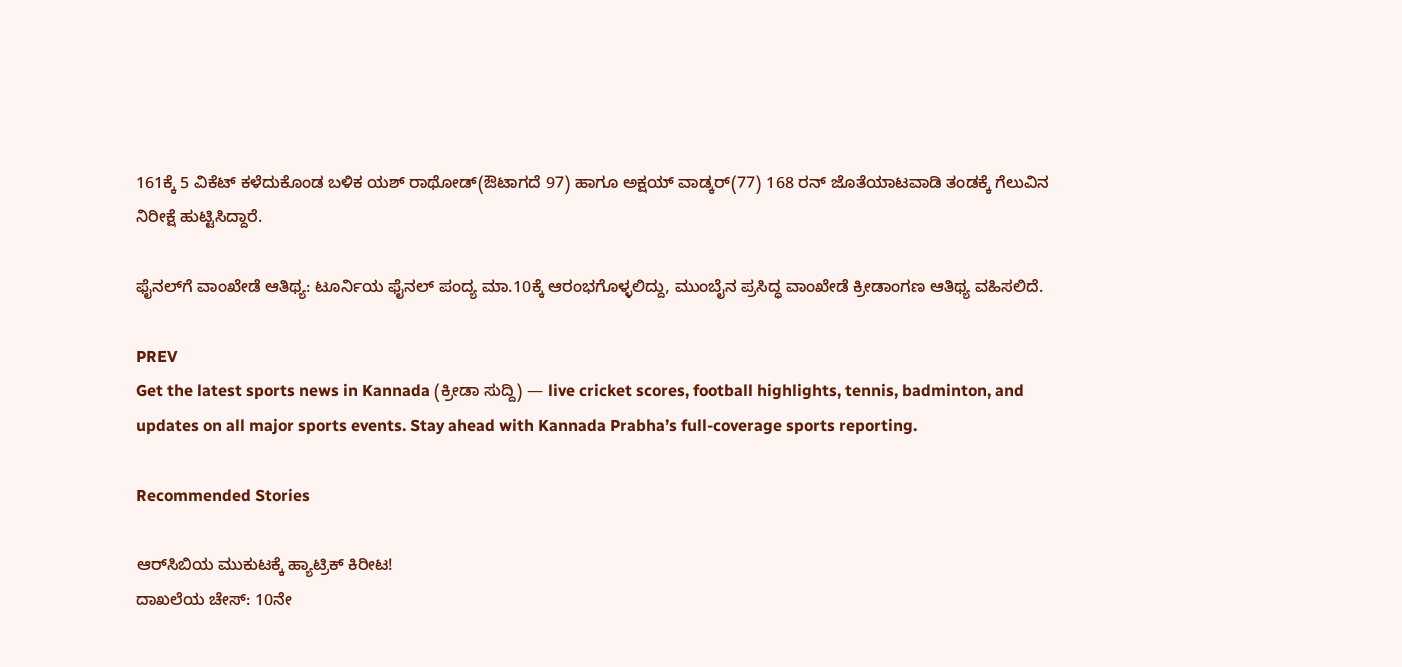161ಕ್ಕೆ 5 ವಿಕೆಟ್‌ ಕಳೆದುಕೊಂಡ ಬಳಿಕ ಯಶ್‌ ರಾಥೋಡ್‌(ಔಟಾಗದೆ 97) ಹಾಗೂ ಅಕ್ಷಯ್‌ ವಾಡ್ಕರ್‌(77) 168 ರನ್‌ ಜೊತೆಯಾಟವಾಡಿ ತಂಡಕ್ಕೆ ಗೆಲುವಿನ ನಿರೀಕ್ಷೆ ಹುಟ್ಟಿಸಿದ್ದಾರೆ.

ಫೈನಲ್‌ಗೆ ವಾಂಖೇಡೆ ಆತಿಥ್ಯ: ಟೂರ್ನಿಯ ಫೈನಲ್‌ ಪಂದ್ಯ ಮಾ.10ಕ್ಕೆ ಆರಂಭಗೊಳ್ಳಲಿದ್ದು, ಮುಂಬೈನ ಪ್ರಸಿದ್ಧ ವಾಂಖೇಡೆ ಕ್ರೀಡಾಂಗಣ ಆತಿಥ್ಯ ವಹಿಸಲಿದೆ.

PREV
Get the latest sports news in Kannada (ಕ್ರೀಡಾ ಸುದ್ದಿ) — live cricket scores, football highlights, tennis, badminton, and updates on all major sports events. Stay ahead with Kannada Prabha’s full-coverage sports reporting.

Recommended Stories

ಆರ್‌ಸಿಬಿಯ ಮುಕುಟಕ್ಕೆ ಹ್ಯಾಟ್ರಿಕ್‌ ಕಿರೀಟ!
ದಾಖಲೆಯ ಚೇಸ್‌: 10ನೇ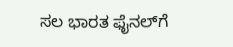ಸಲ ಭಾರತ ಫೈನಲ್‌ಗೆ